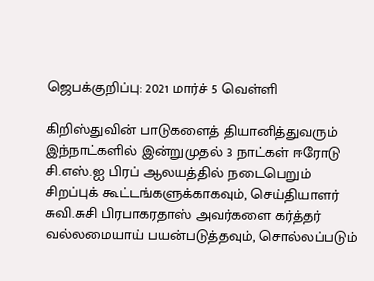ஜெபக்குறிப்பு: 2021 மார்ச் 5 வெள்ளி

கிறிஸ்துவின் பாடுகளைத் தியானித்துவரும் இந்நாட்களில் இன்றுமுதல் 3 நாட்கள் ஈரோடு சி.எஸ்.ஐ பிரப் ஆலயத்தில் நடைபெறும் சிறப்புக் கூட்டங்களுக்காகவும், செய்தியாளர் சுவி.சுசி பிரபாகரதாஸ் அவர்களை கர்த்தர் வல்லமையாய் பயன்படுத்தவும், சொல்லப்படும்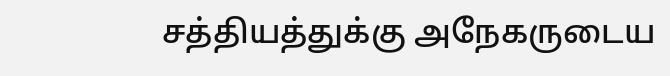சத்தியத்துக்கு அநேகருடைய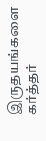இருதயங்களை கர்த்தர்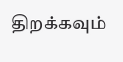திறக்கவும்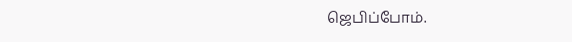ஜெபிப்போம்.